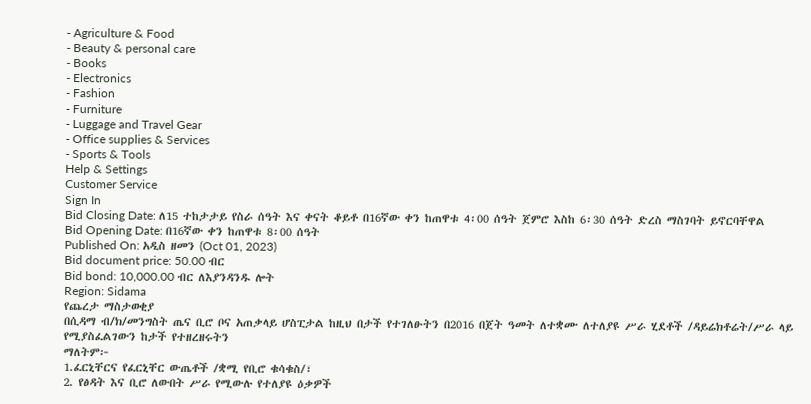- Agriculture & Food
- Beauty & personal care
- Books
- Electronics
- Fashion
- Furniture
- Luggage and Travel Gear
- Office supplies & Services
- Sports & Tools
Help & Settings
Customer Service
Sign In
Bid Closing Date: ለ15 ተከታታይ የስራ ሰዓት እና ቀናት ቆይቶ በ16ኛው ቀን ከጠዋቱ 4፡00 ሰዓት ጀምሮ እስከ 6፡30 ሰዓት ድረስ ማስገባት ይኖርባቸዋል
Bid Opening Date: በ16ኛው ቀን ከጠዋቱ 8፡00 ሰዓት
Published On: አዲስ ዘመን (Oct 01, 2023)
Bid document price: 50.00 ብር
Bid bond: 10,000.00 ብር ለእያንዳንዱ ሎት
Region: Sidama
የጨረታ ማስታወቂያ
በሲዳማ ብ/ክ/መንግስት ጤና ቢሮ ቦና አጠቃላይ ሆስፒታል ከዚህ በታች የተገለፁትን በ2016 በጀት ዓመት ለተቋሙ ለተለያዩ ሥራ ሂደቶች /ዳይሬክቶሬት/ሥራ ላይ የሚያስፈልገውን ከታች የተዘረዘሩትን
ማለትም፦
1.ፈርኒቸርና የፈርኒቸር ውጤቶች /ቋሚ የቢሮ ቁሳቁስ/፣
2. የፅዳት እና ቢሮ ለውበት ሥራ የሚውሉ የተለያዩ ዕቃዎች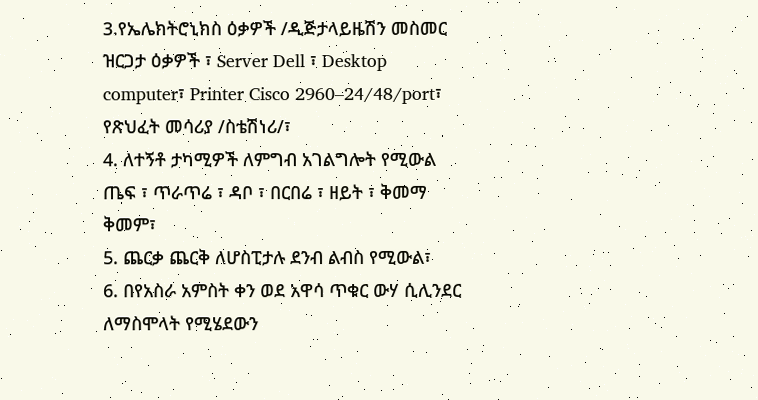3.የኤሌክትሮኒክስ ዕቃዎች /ዲጅታላይዜሽን መስመር ዝርጋታ ዕቃዎች ፣ Server Dell ፣ Desktop computer፣ Printer Cisco 2960–24/48/port፣
የጽህፈት መሳሪያ /ስቴሽነሪ/፣
4. ለተኝቶ ታካሚዎች ለምግብ አገልግሎት የሚውል ጤፍ ፣ ጥራጥሬ ፣ ዳቦ ፣ በርበሬ ፣ ዘይት ፣ ቅመማ ቅመም፣
5. ጨርቃ ጨርቅ ለሆስፒታሉ ደንብ ልብስ የሚውል፣
6. በየአስራ አምስት ቀን ወደ አዋሳ ጥቁር ውሃ ሲሊንደር ለማስሞላት የሚሄደውን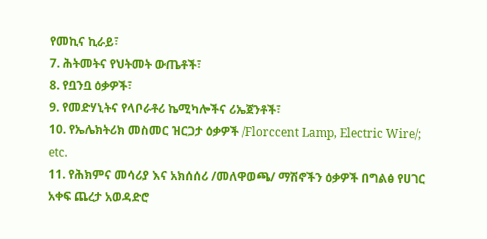የመኪና ኪራይ፣
7. ሕትመትና የህትመት ውጤቶች፣
8. የቧንቧ ዕቃዎች፣
9. የመድሃኒትና የላቦራቶሪ ኬሚካሎችና ሪኤጀንቶች፣
10. የኤሌክትሪክ መስመር ዝርጋታ ዕቃዎች /Florccent Lamp, Electric Wire/; etc.
11. የሕክምና መሳሪያ እና አክሰሰሪ /መለዋወጫ/ ማሽኖችን ዕቃዎች በግልፅ የሀገር አቀፍ ጨረታ አወዳድሮ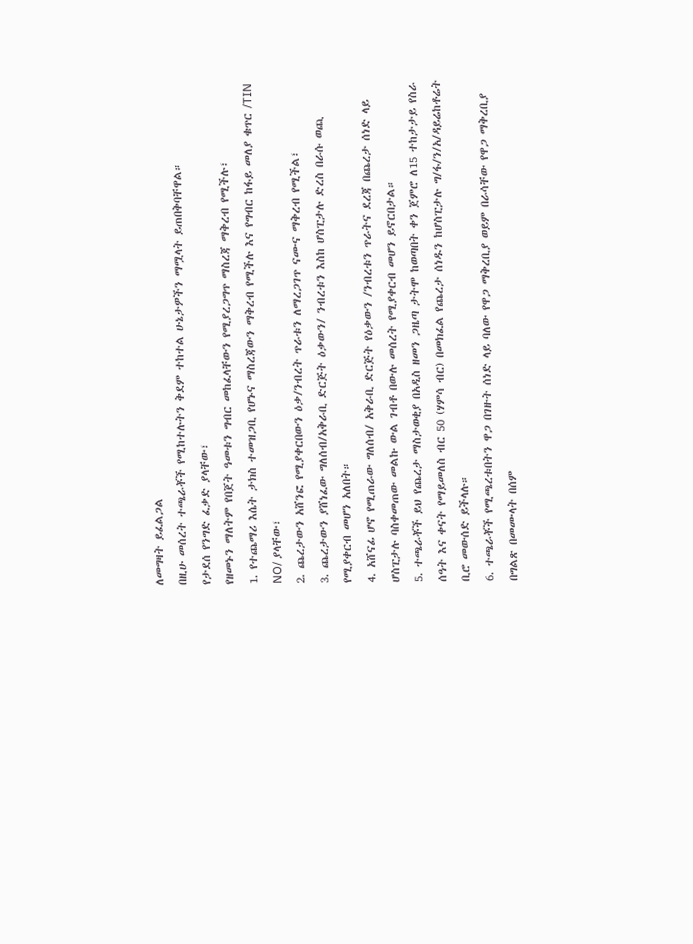ለመግዛት ይፈልጋል
በዚሁ መሰረት ተጫራቾች የሚከተሉትን ቅደም ተከተል ሁኔታዎችን ማሟላት ይጠበቅባቸዋል።
የታደሰ የንግድ ፈቃድ ያላቸው፣
የዘመኑን ማለትም የበጀት ዓመቱን ግብር መከፈላቸውን የሚያረጋግጥ ማስረጃ ማቅረብ የሚችሉ፣
1. የተጨማሪ እሴት ታክስ ተመዝጋቢ የሆኑና ማስረጃውን ማቅረብ የሚችሉ እና የግብር ከፋይ መለያ ቁጥር /TIN NO/ ያላቸው፣
2. ጨረታውን አሸንፎ የሚያቀርበውን ዕቃ/ንብረት ጥራቱን ለማረጋገጥ ናሙና ማቅረብ የሚችል፣
3. ጨረታውን ያሸነፈው ግለሰብ/አቅራቢ ድርጅት ዕቃውን/ ንብረቱን እስከ ሆስፒታሉ ድረስ በራሱ ወጪ የሚያቀርብ መሆን አለበት።
4. አሸናፊ ሆኖ የሚጠራው ግለሰብ/ አቅራቢ ድርጅት የዕቃውን /ንብረቱን ጥራትና ደረጃ በጨረታ ሰነድ ላይ ሆስፒታሉ ባስቀመጠው መልኩ ውል ገብቶ በውሉ መሰረት የሚያቀርብ መሆን ይኖርበታል።
5. ተጫራቾች ይህ የጨረታ ማስታወቂያ በአዲስ ዘመን ጋዜጣ ታትሞ ከወጣበት ቀን ጀምሮ ለ15 ተከታታይ የስራ ሰዓት እና ቀናት የማይመለስ ብር 50 (ሃምሳ ብር) በመክፈል የጨረታ ሰነዱን ከሆስፒታሉ ግ/ፋ/ን/አ/ዳይሬከቶሬት ቢሮ መውሰድ ይችላሉ።
6. ተጫራቾች የሚጫረቱበትን ዋጋ በገዙት ሰነድ ላይ ባለው የዋጋ ማቅረቢያ ወይም በራሳቸው የዋጋ ማቅረቢያ በግልጽ በመሙላት በሰም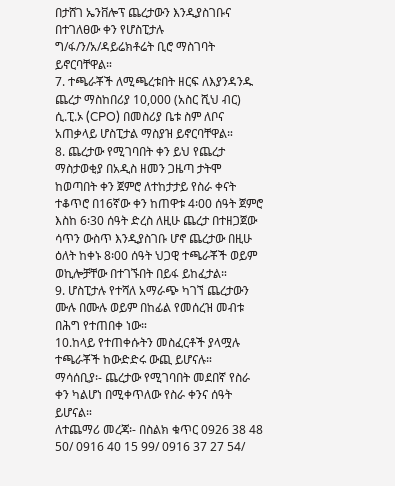በታሸገ ኤንቨሎፕ ጨረታውን እንዲያስገቡና በተገለፀው ቀን የሆስፒታሉ ግ/ፋ/ን/አ/ዳይሬክቶሬት ቢሮ ማስገባት ይኖርባቸዋል።
7. ተጫራቾች ለሚጫረቱበት ዘርፍ ለእያንዳንዱ ጨረታ ማስከበሪያ 10,000 (አስር ሺህ ብር) ሲ.ፒ.ኦ (CPO) በመስሪያ ቤቱ ስም ለቦና አጠቃላይ ሆስፒታል ማስያዝ ይኖርባቸዋል።
8. ጨረታው የሚገባበት ቀን ይህ የጨረታ ማስታወቂያ በአዲስ ዘመን ጋዜጣ ታትሞ ከወጣበት ቀን ጀምሮ ለተከታታይ የስራ ቀናት ተቆጥሮ በ16ኛው ቀን ከጠዋቱ 4፡00 ሰዓት ጀምሮ እስከ 6፡30 ሰዓት ድረስ ለዚሁ ጨረታ በተዘጋጀው ሳጥን ውስጥ እንዲያስገቡ ሆኖ ጨረታው በዚሁ ዕለት ከቀኑ 8፡00 ሰዓት ህጋዊ ተጫራቾች ወይም ወኪሎቻቸው በተገኙበት በይፋ ይከፈታል።
9. ሆስፒታሉ የተሻለ አማራጭ ካገኘ ጨረታውን ሙሉ በሙሉ ወይም በከፊል የመሰረዝ መብቱ በሕግ የተጠበቀ ነው።
10.ከላይ የተጠቀሱትን መስፈርቶች ያላሟሉ ተጫራቾች ከውድድሩ ውጪ ይሆናሉ።
ማሳሰቢያ፡- ጨረታው የሚገባበት መደበኛ የስራ ቀን ካልሆነ በሚቀጥለው የስራ ቀንና ሰዓት ይሆናል።
ለተጨማሪ መረጃ፡- በስልክ ቁጥር 0926 38 48 50/ 0916 40 15 99/ 0916 37 27 54/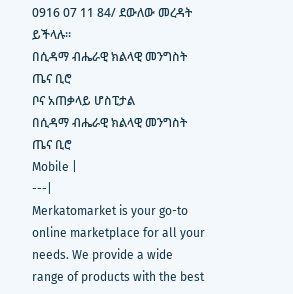0916 07 11 84/ ደውለው መረዳት ይችላሉ።
በሲዳማ ብሔራዊ ክልላዊ መንግስት ጤና ቢሮ
ቦና አጠቃላይ ሆስፒታል
በሲዳማ ብሔራዊ ክልላዊ መንግስት ጤና ቢሮ
Mobile |
---|
Merkatomarket is your go-to online marketplace for all your needs. We provide a wide range of products with the best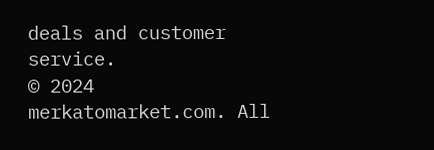deals and customer service.
© 2024 merkatomarket.com. All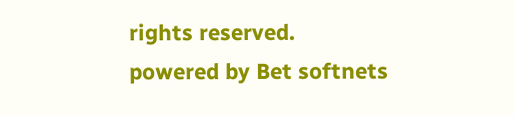rights reserved.
powered by Bet softnets